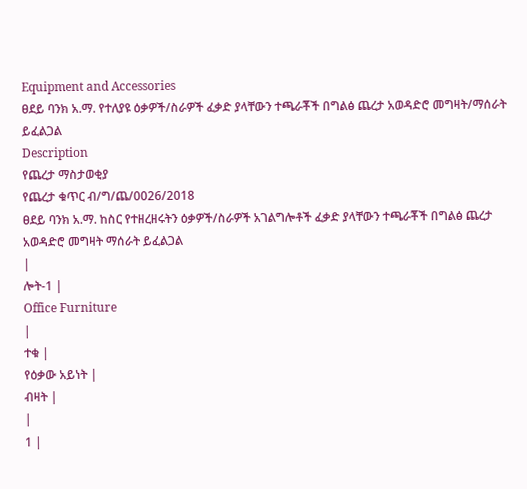Equipment and Accessories
ፀደይ ባንክ አ.ማ. የተለያዩ ዕቃዎች/ስራዎች ፈቃድ ያላቸውን ተጫራቾች በግልፅ ጨረታ አወዳድሮ መግዛት/ማሰራት ይፈልጋል
Description
የጨረታ ማስታወቂያ
የጨረታ ቁጥር ብ/ግ/ጨ/0026/2018
ፀደይ ባንክ አ.ማ. ከስር የተዘረዘሩትን ዕቃዎች/ስራዎች አገልግሎቶች ፈቃድ ያላቸውን ተጫራቾች በግልፅ ጨረታ አወዳድሮ መግዛት ማሰራት ይፈልጋል
|
ሎት-1 |
Office Furniture
|
ተቁ |
የዕቃው አይነት |
ብዛት |
|
1 |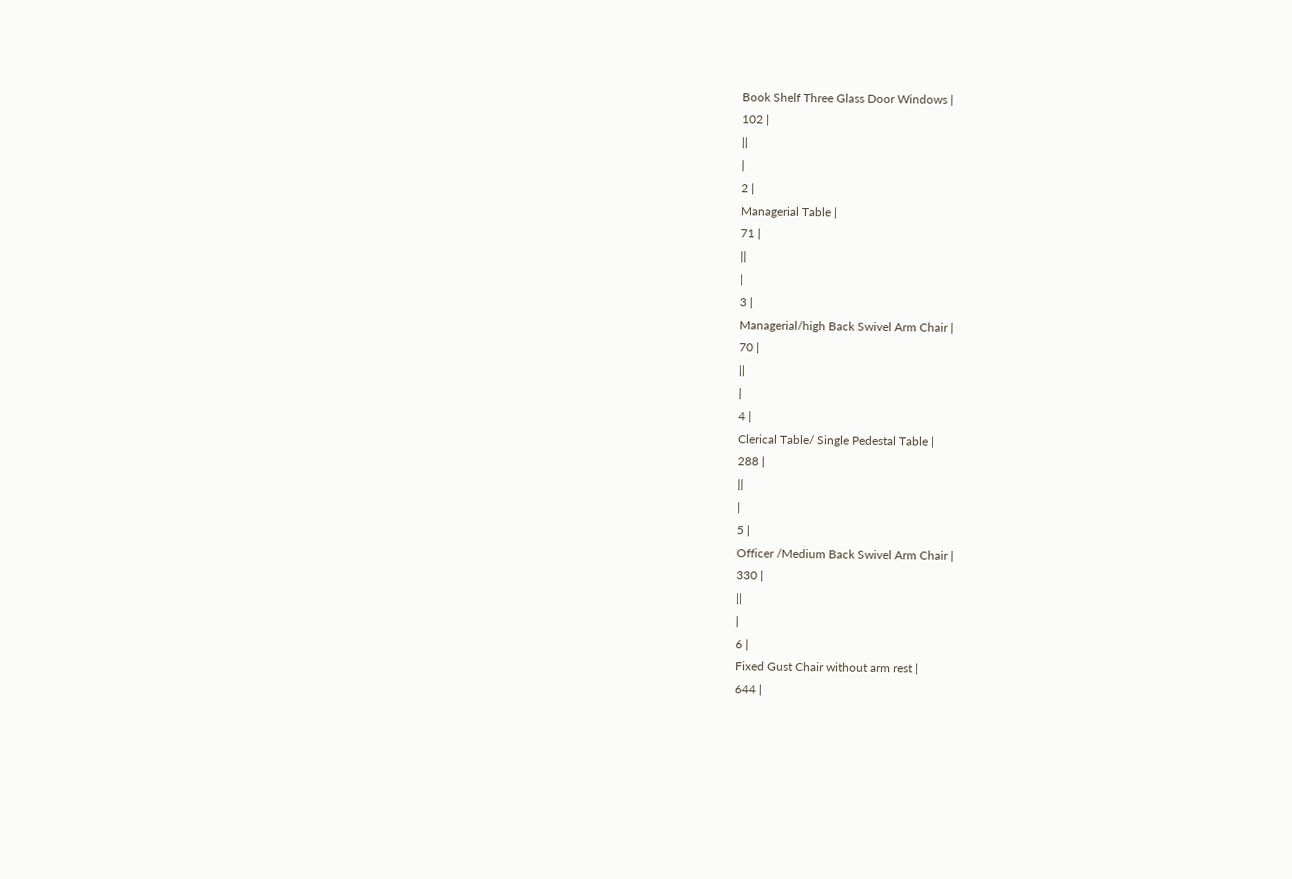Book Shelf Three Glass Door Windows |
102 |
||
|
2 |
Managerial Table |
71 |
||
|
3 |
Managerial/high Back Swivel Arm Chair |
70 |
||
|
4 |
Clerical Table/ Single Pedestal Table |
288 |
||
|
5 |
Officer /Medium Back Swivel Arm Chair |
330 |
||
|
6 |
Fixed Gust Chair without arm rest |
644 |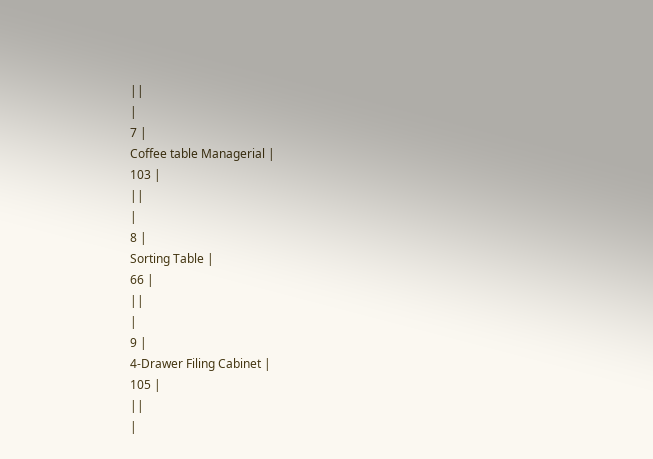||
|
7 |
Coffee table Managerial |
103 |
||
|
8 |
Sorting Table |
66 |
||
|
9 |
4-Drawer Filing Cabinet |
105 |
||
|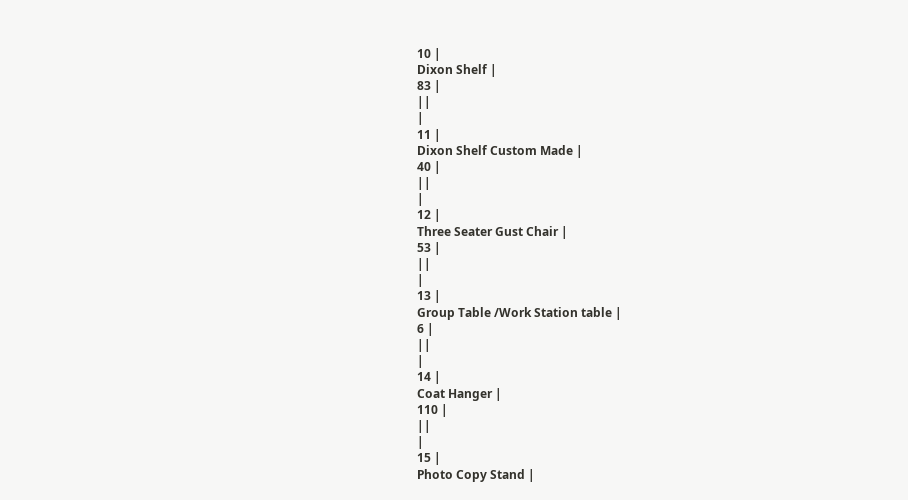10 |
Dixon Shelf |
83 |
||
|
11 |
Dixon Shelf Custom Made |
40 |
||
|
12 |
Three Seater Gust Chair |
53 |
||
|
13 |
Group Table /Work Station table |
6 |
||
|
14 |
Coat Hanger |
110 |
||
|
15 |
Photo Copy Stand |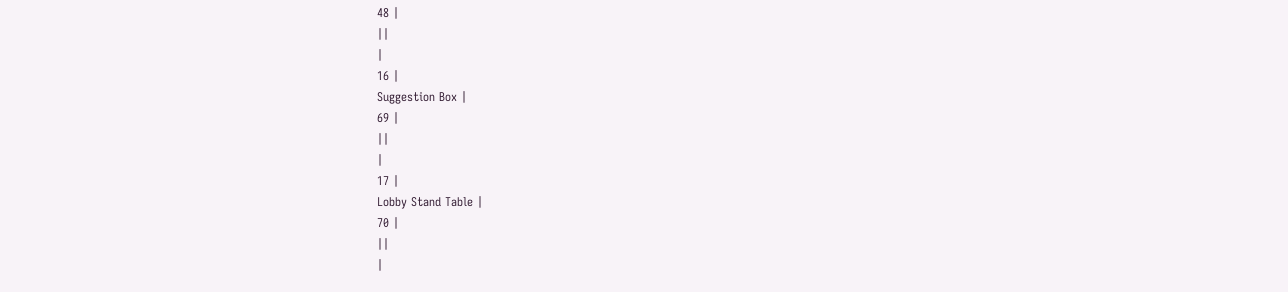48 |
||
|
16 |
Suggestion Box |
69 |
||
|
17 |
Lobby Stand Table |
70 |
||
|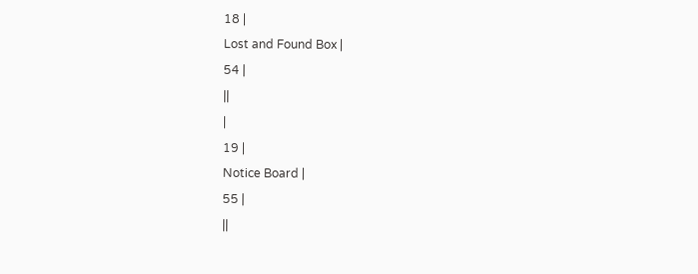18 |
Lost and Found Box |
54 |
||
|
19 |
Notice Board |
55 |
||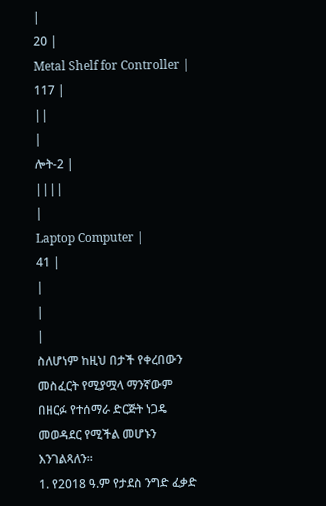|
20 |
Metal Shelf for Controller |
117 |
||
|
ሎት-2 |
||||
|
Laptop Computer |
41 |
|
|
|
ስለሆነም ከዚህ በታች የቀረበውን መስፈርት የሚያሟላ ማንኛውም በዘርፉ የተሰማራ ድርጅት ነጋዴ መወዳደር የሚችል መሆኑን እንገልጻለን።
1. የ2018 ዓ.ም የታደስ ንግድ ፈቃድ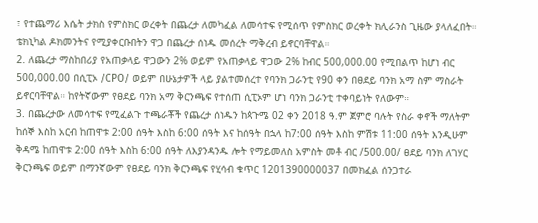፣ የተጨማሪ እሴት ታክስ የምስክር ወረቀት በጨረታ ለመካፈል ለመሳተፍ የሚሰጥ የምስክር ወረቀት ክሊራንስ ጊዜው ያላለፈበት። ቴክኒካል ዶክመንትና የሚያቀርቡበትን ዋጋ በጨረታ ሰነዱ መሰረት ማቅረብ ይኖርባቸዋል።
2. ለጨረታ ማስከበሪያ የአጠቃላይ ዋጋውን 2% ወይም የአጠቃላይ ዋጋው 2% ከብር 500,000.00 የሚበልጥ ከሆነ ብር 500,000.00 በሲፒኦ /CPO/ ወይም በሁኔታዎች ላይ ያልተመሰረተ የባንክ ጋራንቲ የ90 ቀን በፀደይ ባንክ አማ ስም ማስራት ይኖርባቸዋል። ከየትኛውም የፀደይ ባንክ አማ ቅርንጫፍ የተሰጠ ሲፒኦም ሆነ ባንክ ጋራንቲ ተቀባይነት የለውም።
3. በጨረታው ለመሳተፍ የሚፈልጉ ተጫራቾች የጨረታ ሰነዱን ከጳጉሜ 02 ቀን 2018 ዓ.ም ጀምሮ ባሉት የስራ ቀኖች ማለትም ከሰኞ እስከ አርብ ከጠዋቱ 2:00 ሰዓት እስከ 6:00 ሰዓት እና ከሰዓት በኋላ ከ7:00 ሰዓት እስከ ምሽቱ 11:00 ሰዓት እንዲሁም ቅዳሜ ከጠዋቱ 2:00 ሰዓት እስከ 6:00 ሰዓት ለእያንዳንዱ ሎት የማይመለስ አምስት መቶ ብር /500.00/ ፀደይ ባንክ ለገሃር ቅርንጫፍ ወይም በማንኛውም የፀደይ ባንክ ቅርንጫፍ የሂሳብ ቁጥር 1201390000037 በመክፈል ሰንጋተራ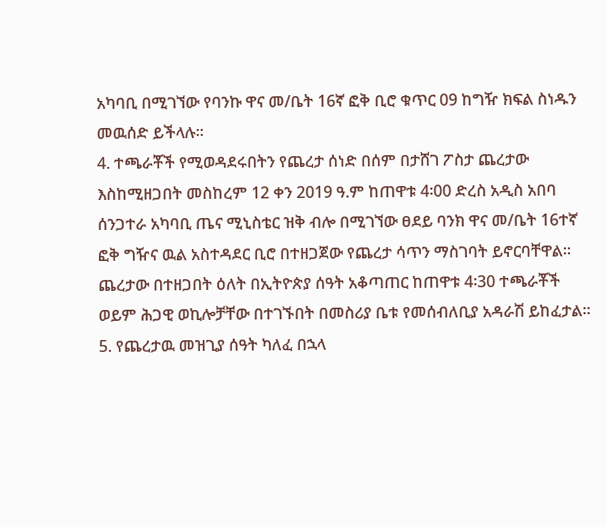አካባቢ በሚገኘው የባንኩ ዋና መ/ቤት 16ኛ ፎቅ ቢሮ ቁጥር 09 ከግዥ ክፍል ስነዱን መዉሰድ ይችላሉ።
4. ተጫራቾች የሚወዳደሩበትን የጨረታ ሰነድ በሰም በታሸገ ፖስታ ጨረታው እስከሚዘጋበት መስከረም 12 ቀን 2019 ዓ.ም ከጠዋቱ 4፡00 ድረስ አዲስ አበባ ሰንጋተራ አካባቢ ጤና ሚኒስቴር ዝቅ ብሎ በሚገኘው ፀደይ ባንክ ዋና መ/ቤት 16ተኛ ፎቅ ግዥና ዉል አስተዳደር ቢሮ በተዘጋጀው የጨረታ ሳጥን ማስገባት ይኖርባቸዋል። ጨረታው በተዘጋበት ዕለት በኢትዮጵያ ሰዓት አቆጣጠር ከጠዋቱ 4፡30 ተጫራቾች ወይም ሕጋዊ ወኪሎቻቸው በተገኙበት በመስሪያ ቤቱ የመሰብለቢያ አዳራሽ ይከፈታል።
5. የጨረታዉ መዝጊያ ሰዓት ካለፈ በኋላ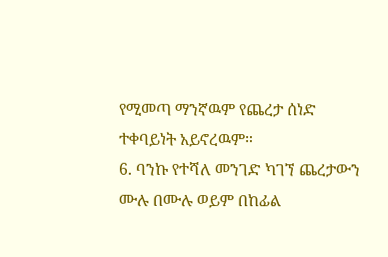የሚመጣ ማንኛዉም የጨረታ ሰነድ ተቀባይነት አይኖረዉም።
6. ባንኩ የተሻለ መንገድ ካገኘ ጨረታውን ሙሉ በሙሉ ወይም በከፊል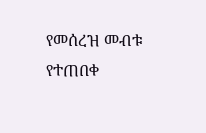የመሰረዝ መብቱ የተጠበቀ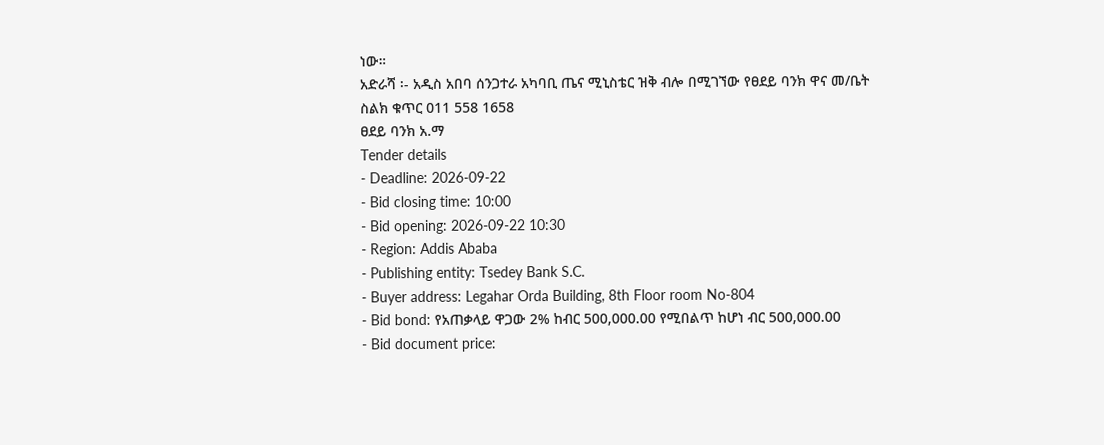ነው።
አድራሻ ፡- አዲስ አበባ ሰንጋተራ አካባቢ ጤና ሚኒስቴር ዝቅ ብሎ በሚገኘው የፀደይ ባንክ ዋና መ/ቤት
ስልክ ቁጥር 011 558 1658
ፀደይ ባንክ አ.ማ
Tender details
- Deadline: 2026-09-22
- Bid closing time: 10:00
- Bid opening: 2026-09-22 10:30
- Region: Addis Ababa
- Publishing entity: Tsedey Bank S.C.
- Buyer address: Legahar Orda Building, 8th Floor room No-804
- Bid bond: የአጠቃላይ ዋጋው 2% ከብር 500,000.00 የሚበልጥ ከሆነ ብር 500,000.00
- Bid document price: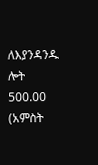ለእያንዳንዱ ሎት 500.00 (አምስት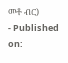መቶ ብር)
- Published on: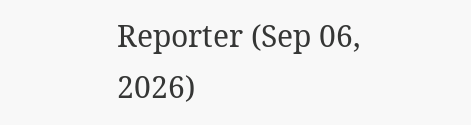Reporter (Sep 06, 2026)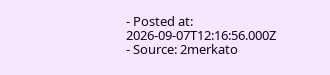- Posted at: 2026-09-07T12:16:56.000Z
- Source: 2merkato